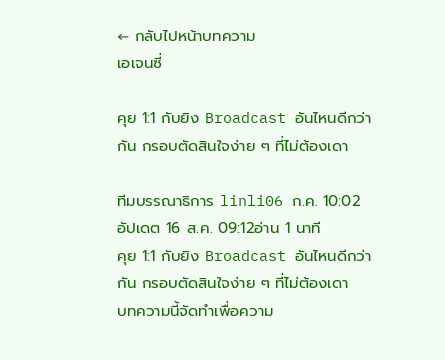← กลับไปหน้าบทความ
เอเจนซี่

คุย 1:1 กับยิง Broadcast อันไหนดีกว่ากัน กรอบตัดสินใจง่าย ๆ ที่ไม่ต้องเดา

ทีมบรรณาธิการ linli06 ก.ค. 10:02อัปเดต 16 ส.ค. 09:12อ่าน 1 นาที
คุย 1:1 กับยิง Broadcast อันไหนดีกว่ากัน กรอบตัดสินใจง่าย ๆ ที่ไม่ต้องเดา
บทความนี้จัดทำเพื่อความ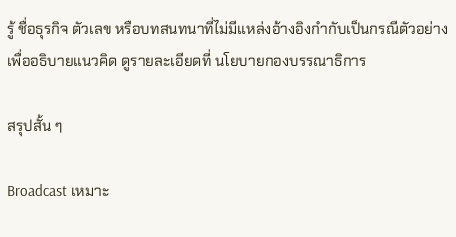รู้ ชื่อธุรกิจ ตัวเลข หรือบทสนทนาที่ไม่มีแหล่งอ้างอิงกำกับเป็นกรณีตัวอย่างเพื่ออธิบายแนวคิด ดูรายละเอียดที่ นโยบายกองบรรณาธิการ

สรุปสั้น ๆ

Broadcast เหมาะ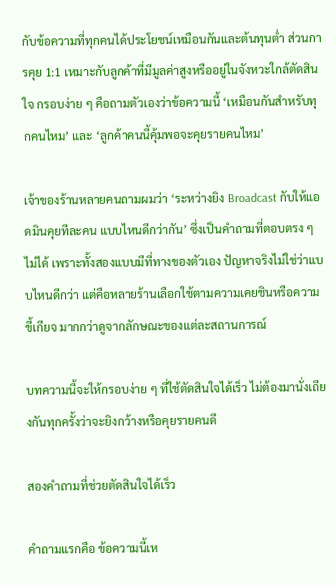กับข้อความที่ทุกคนได้ประโยชน์เหมือนกันและต้นทุนต่ำ ส่วนการคุย 1:1 เหมาะกับลูกค้าที่มีมูลค่าสูงหรืออยู่ในจังหวะใกล้ตัดสินใจ กรอบง่าย ๆ คือถามตัวเองว่าข้อความนี้ ‘เหมือนกันสำหรับทุกคนไหม’ และ ‘ลูกค้าคนนี้คุ้มพอจะคุยรายคนไหม’

เจ้าของร้านหลายคนถามผมว่า ‘ระหว่างยิง Broadcast กับให้แอดมินคุยทีละคน แบบไหนดีกว่ากัน’ ซึ่งเป็นคำถามที่ตอบตรง ๆ ไม่ได้ เพราะทั้งสองแบบมีที่ทางของตัวเอง ปัญหาจริงไม่ใช่ว่าแบบไหนดีกว่า แต่คือหลายร้านเลือกใช้ตามความเคยชินหรือความขี้เกียจ มากกว่าดูจากลักษณะของแต่ละสถานการณ์

บทความนี้จะให้กรอบง่าย ๆ ที่ใช้ตัดสินใจได้เร็ว ไม่ต้องมานั่งเถียงกันทุกครั้งว่าจะยิงกว้างหรือคุยรายคนดี

สองคำถามที่ช่วยตัดสินใจได้เร็ว

คำถามแรกคือ ข้อความนี้เห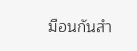มือนกันสำ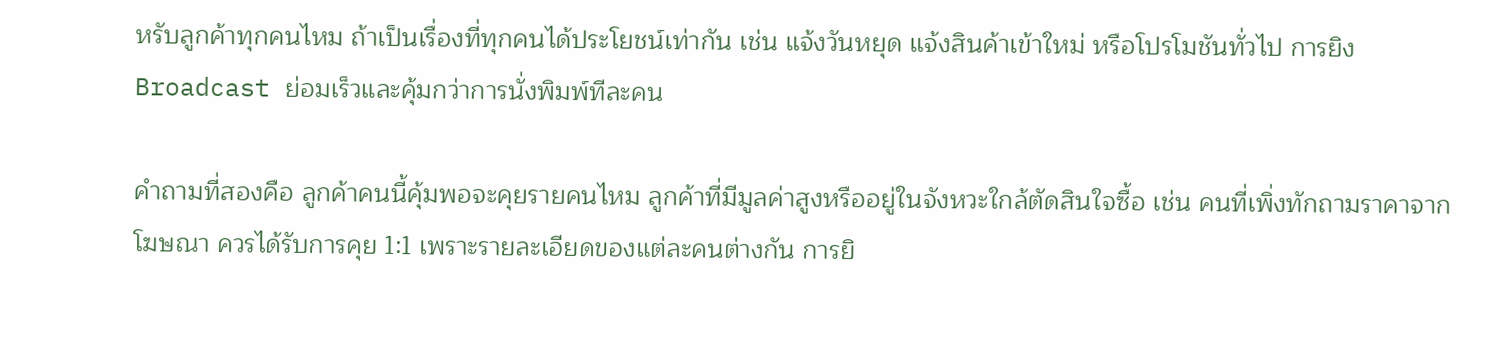หรับลูกค้าทุกคนไหม ถ้าเป็นเรื่องที่ทุกคนได้ประโยชน์เท่ากัน เช่น แจ้งวันหยุด แจ้งสินค้าเข้าใหม่ หรือโปรโมชันทั่วไป การยิง Broadcast ย่อมเร็วและคุ้มกว่าการนั่งพิมพ์ทีละคน

คำถามที่สองคือ ลูกค้าคนนี้คุ้มพอจะคุยรายคนไหม ลูกค้าที่มีมูลค่าสูงหรืออยู่ในจังหวะใกล้ตัดสินใจซื้อ เช่น คนที่เพิ่งทักถามราคาจากโฆษณา ควรได้รับการคุย 1:1 เพราะรายละเอียดของแต่ละคนต่างกัน การยิ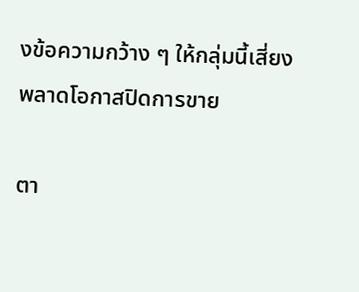งข้อความกว้าง ๆ ให้กลุ่มนี้เสี่ยงพลาดโอกาสปิดการขาย

ตา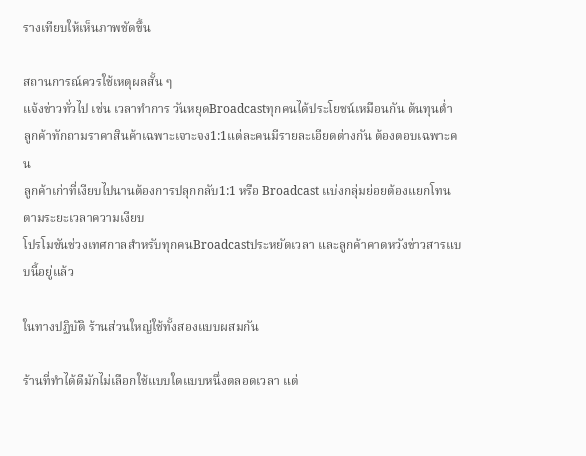รางเทียบให้เห็นภาพชัดขึ้น

สถานการณ์ควรใช้เหตุผลสั้น ๆ
แจ้งข่าวทั่วไป เช่น เวลาทำการ วันหยุดBroadcastทุกคนได้ประโยชน์เหมือนกัน ต้นทุนต่ำ
ลูกค้าทักถามราคาสินค้าเฉพาะเจาะจง1:1แต่ละคนมีรายละเอียดต่างกัน ต้องตอบเฉพาะคน
ลูกค้าเก่าที่เงียบไปนานต้องการปลุกกลับ1:1 หรือ Broadcast แบ่งกลุ่มย่อยต้องแยกโทนตามระยะเวลาความเงียบ
โปรโมชันช่วงเทศกาลสำหรับทุกคนBroadcastประหยัดเวลา และลูกค้าคาดหวังข่าวสารแบบนี้อยู่แล้ว

ในทางปฏิบัติ ร้านส่วนใหญ่ใช้ทั้งสองแบบผสมกัน

ร้านที่ทำได้ดีมักไม่เลือกใช้แบบใดแบบหนึ่งตลอดเวลา แต่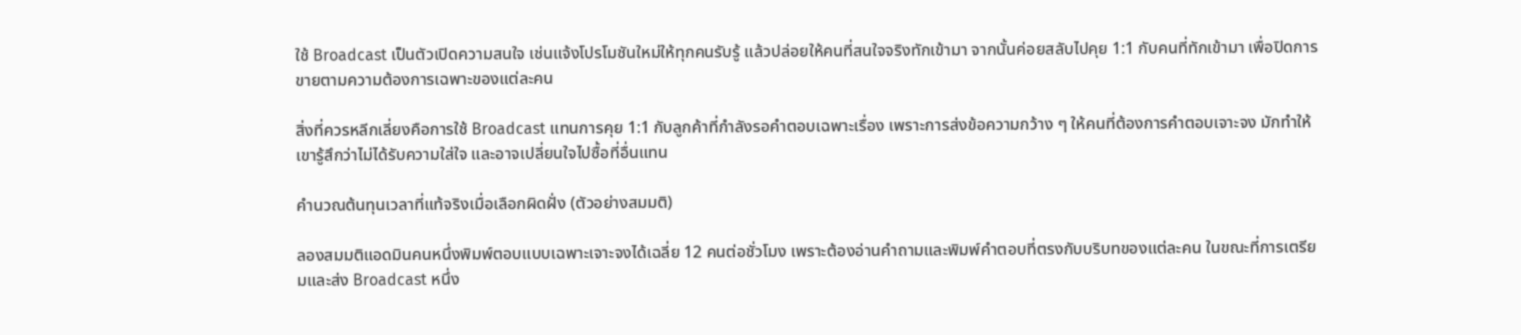ใช้ Broadcast เป็นตัวเปิดความสนใจ เช่นแจ้งโปรโมชันใหม่ให้ทุกคนรับรู้ แล้วปล่อยให้คนที่สนใจจริงทักเข้ามา จากนั้นค่อยสลับไปคุย 1:1 กับคนที่ทักเข้ามา เพื่อปิดการขายตามความต้องการเฉพาะของแต่ละคน

สิ่งที่ควรหลีกเลี่ยงคือการใช้ Broadcast แทนการคุย 1:1 กับลูกค้าที่กำลังรอคำตอบเฉพาะเรื่อง เพราะการส่งข้อความกว้าง ๆ ให้คนที่ต้องการคำตอบเจาะจง มักทำให้เขารู้สึกว่าไม่ได้รับความใส่ใจ และอาจเปลี่ยนใจไปซื้อที่อื่นแทน

คำนวณต้นทุนเวลาที่แท้จริงเมื่อเลือกผิดฝั่ง (ตัวอย่างสมมติ)

ลองสมมติแอดมินคนหนึ่งพิมพ์ตอบแบบเฉพาะเจาะจงได้เฉลี่ย 12 คนต่อชั่วโมง เพราะต้องอ่านคำถามและพิมพ์คำตอบที่ตรงกับบริบทของแต่ละคน ในขณะที่การเตรียมและส่ง Broadcast หนึ่ง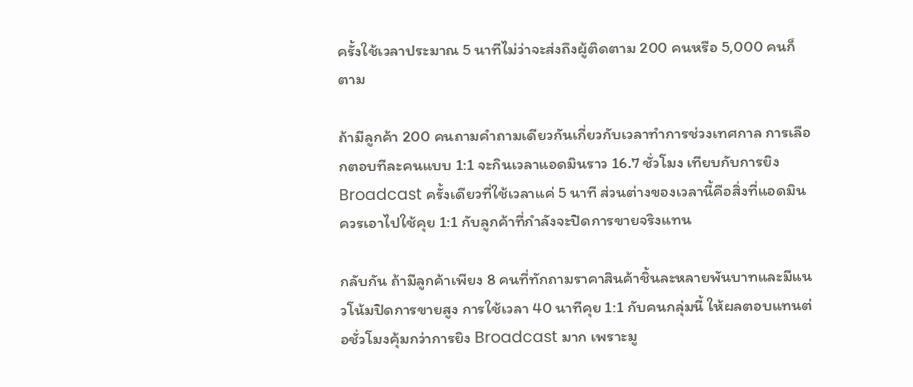ครั้งใช้เวลาประมาณ 5 นาทีไม่ว่าจะส่งถึงผู้ติดตาม 200 คนหรือ 5,000 คนก็ตาม

ถ้ามีลูกค้า 200 คนถามคำถามเดียวกันเกี่ยวกับเวลาทำการช่วงเทศกาล การเลือกตอบทีละคนแบบ 1:1 จะกินเวลาแอดมินราว 16.7 ชั่วโมง เทียบกับการยิง Broadcast ครั้งเดียวที่ใช้เวลาแค่ 5 นาที ส่วนต่างของเวลานี้คือสิ่งที่แอดมินควรเอาไปใช้คุย 1:1 กับลูกค้าที่กำลังจะปิดการขายจริงแทน

กลับกัน ถ้ามีลูกค้าเพียง 8 คนที่ทักถามราคาสินค้าชิ้นละหลายพันบาทและมีแนวโน้มปิดการขายสูง การใช้เวลา 40 นาทีคุย 1:1 กับคนกลุ่มนี้ ให้ผลตอบแทนต่อชั่วโมงคุ้มกว่าการยิง Broadcast มาก เพราะมู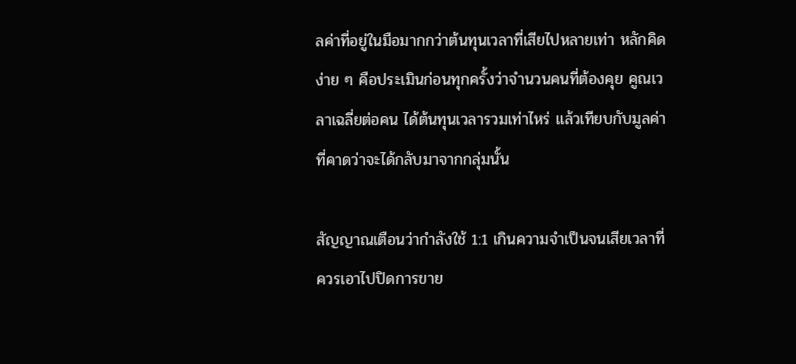ลค่าที่อยู่ในมือมากกว่าต้นทุนเวลาที่เสียไปหลายเท่า หลักคิดง่าย ๆ คือประเมินก่อนทุกครั้งว่าจำนวนคนที่ต้องคุย คูณเวลาเฉลี่ยต่อคน ได้ต้นทุนเวลารวมเท่าไหร่ แล้วเทียบกับมูลค่าที่คาดว่าจะได้กลับมาจากกลุ่มนั้น

สัญญาณเตือนว่ากำลังใช้ 1:1 เกินความจำเป็นจนเสียเวลาที่ควรเอาไปปิดการขาย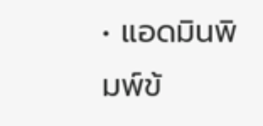• แอดมินพิมพ์ข้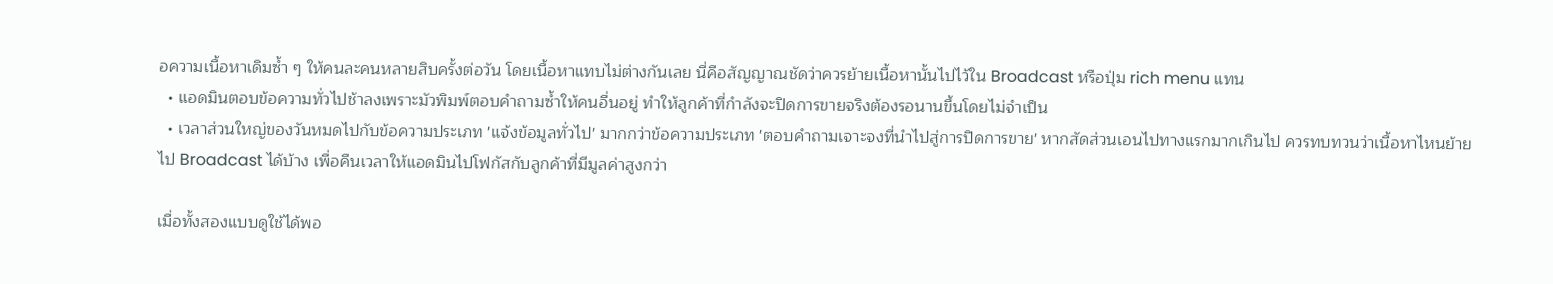อความเนื้อหาเดิมซ้ำ ๆ ให้คนละคนหลายสิบครั้งต่อวัน โดยเนื้อหาแทบไม่ต่างกันเลย นี่คือสัญญาณชัดว่าควรย้ายเนื้อหานั้นไปไว้ใน Broadcast หรือปุ่ม rich menu แทน
  • แอดมินตอบข้อความทั่วไปช้าลงเพราะมัวพิมพ์ตอบคำถามซ้ำให้คนอื่นอยู่ ทำให้ลูกค้าที่กำลังจะปิดการขายจริงต้องรอนานขึ้นโดยไม่จำเป็น
  • เวลาส่วนใหญ่ของวันหมดไปกับข้อความประเภท 'แจ้งข้อมูลทั่วไป' มากกว่าข้อความประเภท 'ตอบคำถามเจาะจงที่นำไปสู่การปิดการขาย' หากสัดส่วนเอนไปทางแรกมากเกินไป ควรทบทวนว่าเนื้อหาไหนย้ายไป Broadcast ได้บ้าง เพื่อคืนเวลาให้แอดมินไปโฟกัสกับลูกค้าที่มีมูลค่าสูงกว่า

เมื่อทั้งสองแบบดูใช้ได้พอ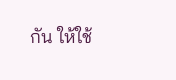กัน ให้ใช้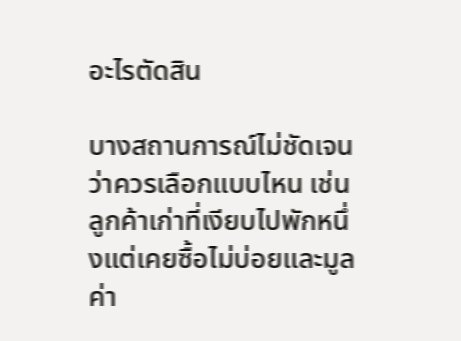อะไรตัดสิน

บางสถานการณ์ไม่ชัดเจนว่าควรเลือกแบบไหน เช่น ลูกค้าเก่าที่เงียบไปพักหนึ่งแต่เคยซื้อไม่บ่อยและมูลค่า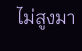ไม่สูงมา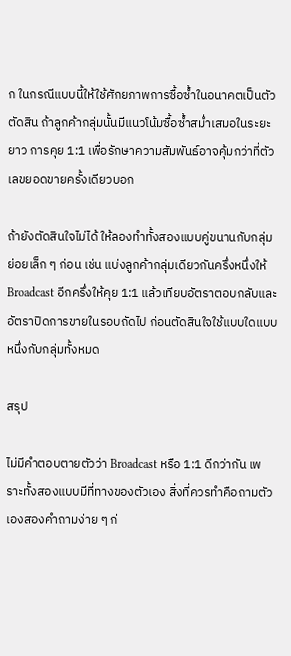ก ในกรณีแบบนี้ให้ใช้ศักยภาพการซื้อซ้ำในอนาคตเป็นตัวตัดสิน ถ้าลูกค้ากลุ่มนั้นมีแนวโน้มซื้อซ้ำสม่ำเสมอในระยะยาว การคุย 1:1 เพื่อรักษาความสัมพันธ์อาจคุ้มกว่าที่ตัวเลขยอดขายครั้งเดียวบอก

ถ้ายังตัดสินใจไม่ได้ ให้ลองทำทั้งสองแบบคู่ขนานกับกลุ่มย่อยเล็ก ๆ ก่อน เช่น แบ่งลูกค้ากลุ่มเดียวกันครึ่งหนึ่งให้ Broadcast อีกครึ่งให้คุย 1:1 แล้วเทียบอัตราตอบกลับและอัตราปิดการขายในรอบถัดไป ก่อนตัดสินใจใช้แบบใดแบบหนึ่งกับกลุ่มทั้งหมด

สรุป

ไม่มีคำตอบตายตัวว่า Broadcast หรือ 1:1 ดีกว่ากัน เพราะทั้งสองแบบมีที่ทางของตัวเอง สิ่งที่ควรทำคือถามตัวเองสองคำถามง่าย ๆ ก่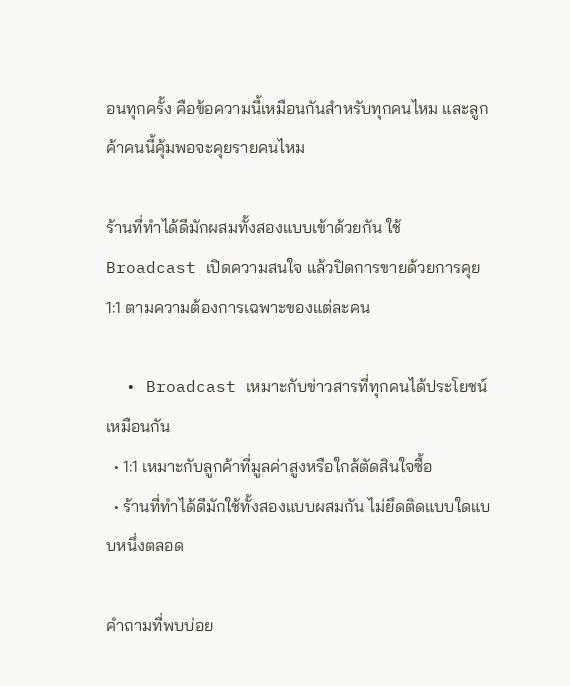อนทุกครั้ง คือข้อความนี้เหมือนกันสำหรับทุกคนไหม และลูกค้าคนนี้คุ้มพอจะคุยรายคนไหม

ร้านที่ทำได้ดีมักผสมทั้งสองแบบเข้าด้วยกัน ใช้ Broadcast เปิดความสนใจ แล้วปิดการขายด้วยการคุย 1:1 ตามความต้องการเฉพาะของแต่ละคน

  • Broadcast เหมาะกับข่าวสารที่ทุกคนได้ประโยชน์เหมือนกัน
  • 1:1 เหมาะกับลูกค้าที่มูลค่าสูงหรือใกล้ตัดสินใจซื้อ
  • ร้านที่ทำได้ดีมักใช้ทั้งสองแบบผสมกัน ไม่ยึดติดแบบใดแบบหนึ่งตลอด

คำถามที่พบบ่อย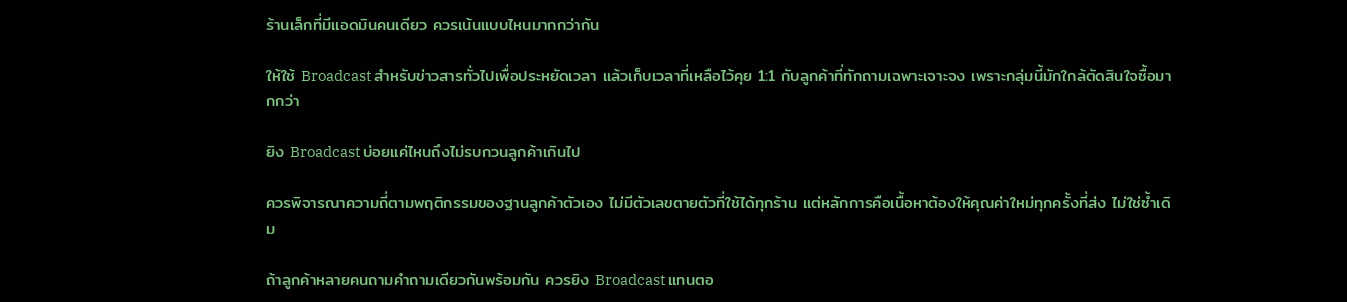ร้านเล็กที่มีแอดมินคนเดียว ควรเน้นแบบไหนมากกว่ากัน

ให้ใช้ Broadcast สำหรับข่าวสารทั่วไปเพื่อประหยัดเวลา แล้วเก็บเวลาที่เหลือไว้คุย 1:1 กับลูกค้าที่ทักถามเฉพาะเจาะจง เพราะกลุ่มนี้มักใกล้ตัดสินใจซื้อมากกว่า

ยิง Broadcast บ่อยแค่ไหนถึงไม่รบกวนลูกค้าเกินไป

ควรพิจารณาความถี่ตามพฤติกรรมของฐานลูกค้าตัวเอง ไม่มีตัวเลขตายตัวที่ใช้ได้ทุกร้าน แต่หลักการคือเนื้อหาต้องให้คุณค่าใหม่ทุกครั้งที่ส่ง ไม่ใช่ซ้ำเดิม

ถ้าลูกค้าหลายคนถามคำถามเดียวกันพร้อมกัน ควรยิง Broadcast แทนตอ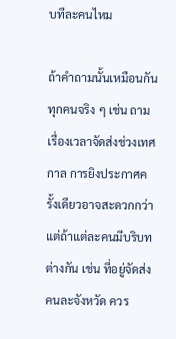บทีละคนไหม

ถ้าคำถามนั้นเหมือนกันทุกคนจริง ๆ เช่น ถามเรื่องเวลาจัดส่งช่วงเทศกาล การยิงประกาศครั้งเดียวอาจสะดวกกว่า แต่ถ้าแต่ละคนมีบริบทต่างกัน เช่น ที่อยู่จัดส่งคนละจังหวัด ควร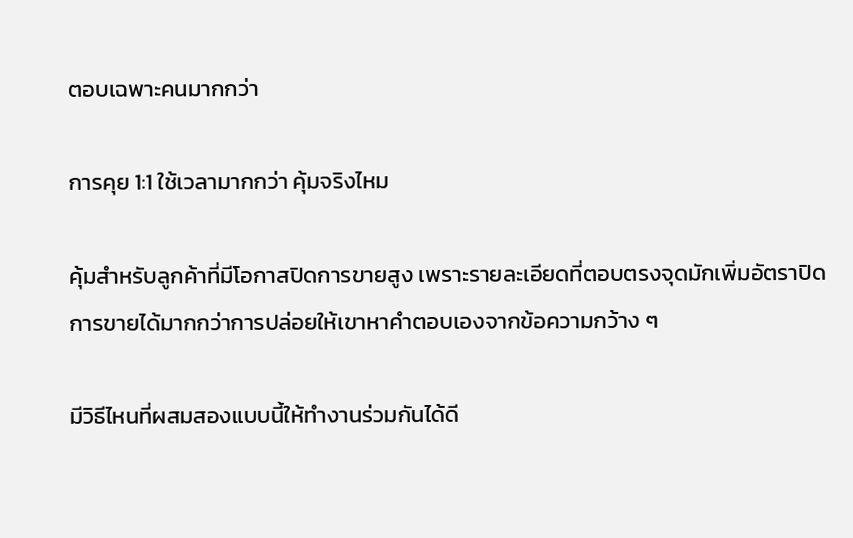ตอบเฉพาะคนมากกว่า

การคุย 1:1 ใช้เวลามากกว่า คุ้มจริงไหม

คุ้มสำหรับลูกค้าที่มีโอกาสปิดการขายสูง เพราะรายละเอียดที่ตอบตรงจุดมักเพิ่มอัตราปิดการขายได้มากกว่าการปล่อยให้เขาหาคำตอบเองจากข้อความกว้าง ๆ

มีวิธีไหนที่ผสมสองแบบนี้ให้ทำงานร่วมกันได้ดี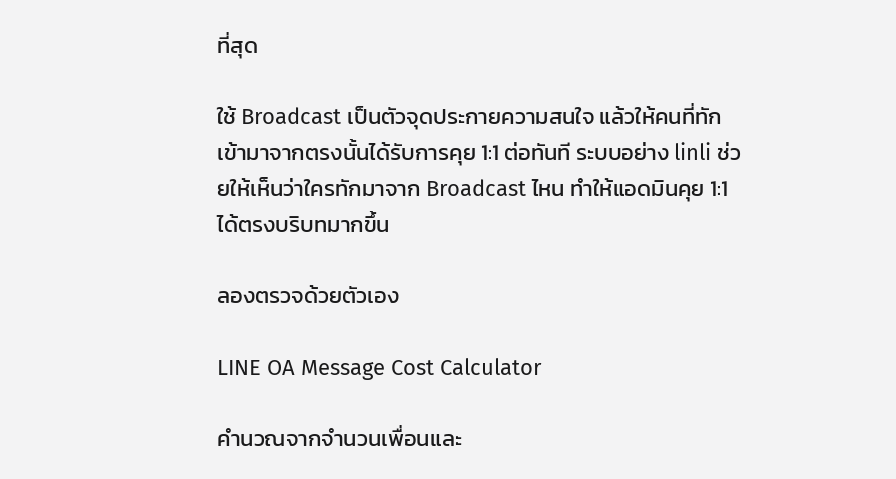ที่สุด

ใช้ Broadcast เป็นตัวจุดประกายความสนใจ แล้วให้คนที่ทักเข้ามาจากตรงนั้นได้รับการคุย 1:1 ต่อทันที ระบบอย่าง linli ช่วยให้เห็นว่าใครทักมาจาก Broadcast ไหน ทำให้แอดมินคุย 1:1 ได้ตรงบริบทมากขึ้น

ลองตรวจด้วยตัวเอง

LINE OA Message Cost Calculator

คำนวณจากจำนวนเพื่อนและ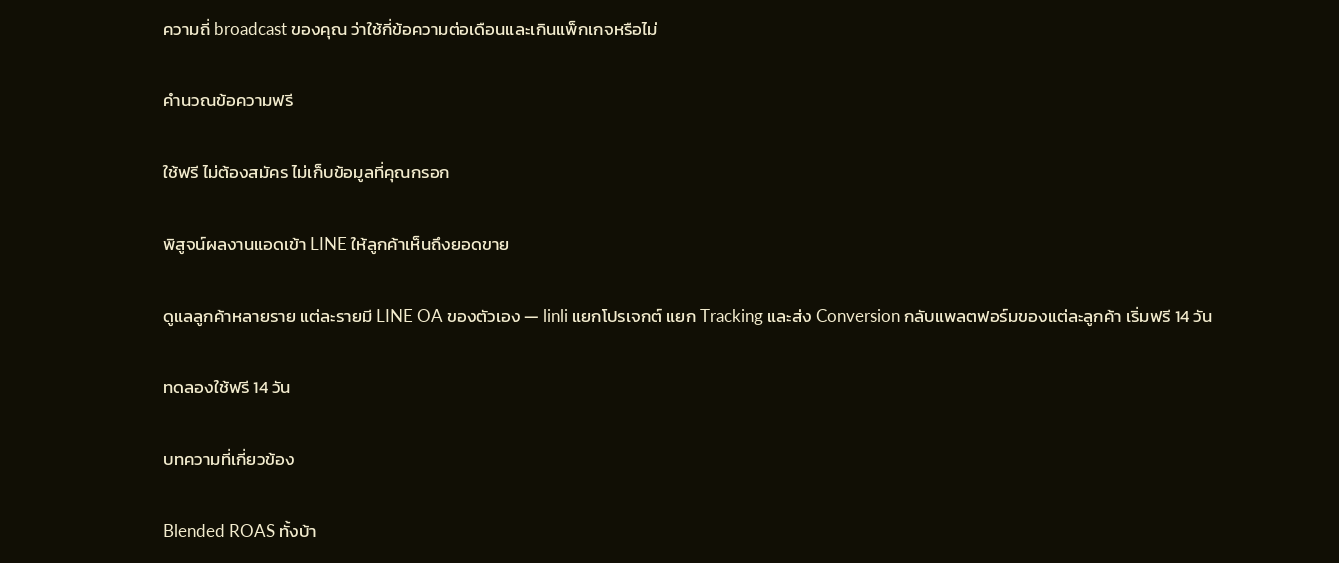ความถี่ broadcast ของคุณ ว่าใช้กี่ข้อความต่อเดือนและเกินแพ็กเกจหรือไม่

คำนวณข้อความฟรี

ใช้ฟรี ไม่ต้องสมัคร ไม่เก็บข้อมูลที่คุณกรอก

พิสูจน์ผลงานแอดเข้า LINE ให้ลูกค้าเห็นถึงยอดขาย

ดูแลลูกค้าหลายราย แต่ละรายมี LINE OA ของตัวเอง — linli แยกโปรเจกต์ แยก Tracking และส่ง Conversion กลับแพลตฟอร์มของแต่ละลูกค้า เริ่มฟรี 14 วัน

ทดลองใช้ฟรี 14 วัน

บทความที่เกี่ยวข้อง

Blended ROAS ทั้งบ้า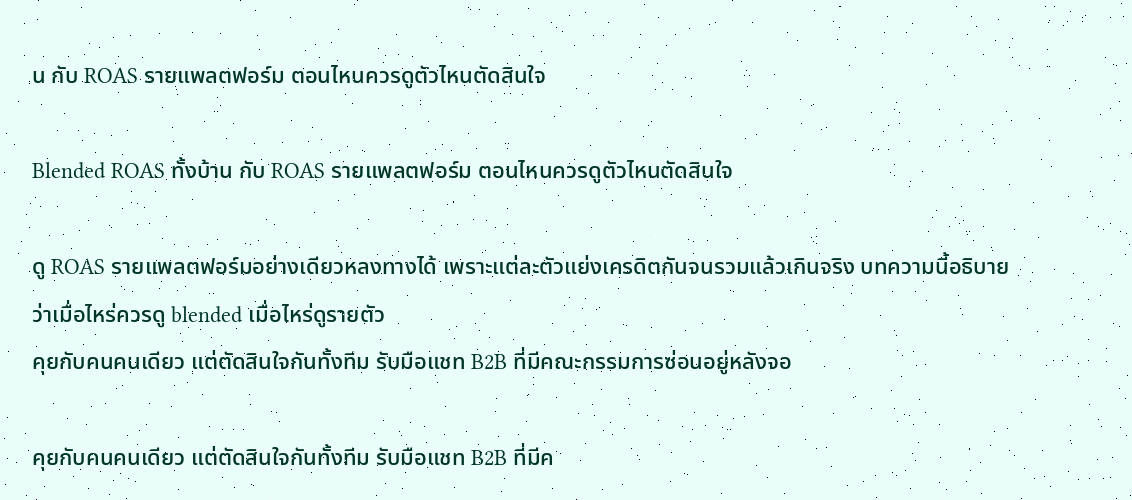น กับ ROAS รายแพลตฟอร์ม ตอนไหนควรดูตัวไหนตัดสินใจ

Blended ROAS ทั้งบ้าน กับ ROAS รายแพลตฟอร์ม ตอนไหนควรดูตัวไหนตัดสินใจ

ดู ROAS รายแพลตฟอร์มอย่างเดียวหลงทางได้ เพราะแต่ละตัวแย่งเครดิตกันจนรวมแล้วเกินจริง บทความนี้อธิบายว่าเมื่อไหร่ควรดู blended เมื่อไหร่ดูรายตัว
คุยกับคนคนเดียว แต่ตัดสินใจกันทั้งทีม รับมือแชท B2B ที่มีคณะกรรมการซ่อนอยู่หลังจอ

คุยกับคนคนเดียว แต่ตัดสินใจกันทั้งทีม รับมือแชท B2B ที่มีค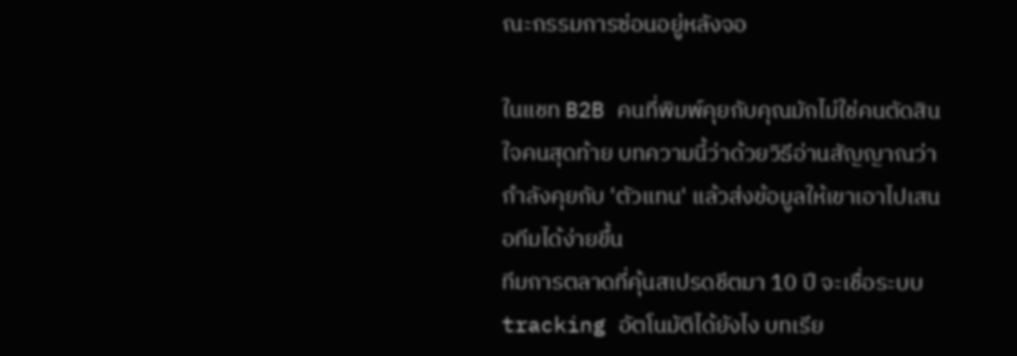ณะกรรมการซ่อนอยู่หลังจอ

ในแชท B2B คนที่พิมพ์คุยกับคุณมักไม่ใช่คนตัดสินใจคนสุดท้าย บทความนี้ว่าด้วยวิธีอ่านสัญญาณว่ากำลังคุยกับ 'ตัวแทน' แล้วส่งข้อมูลให้เขาเอาไปเสนอทีมได้ง่ายขึ้น
ทีมการตลาดที่คุ้นสเปรดชีตมา 10 ปี จะเชื่อระบบ tracking อัตโนมัติได้ยังไง บทเรีย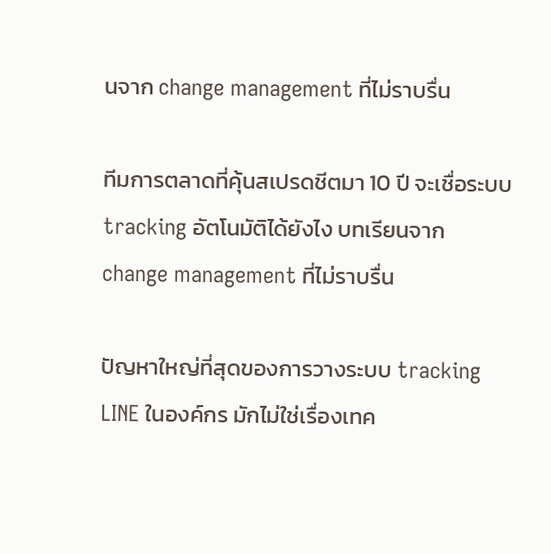นจาก change management ที่ไม่ราบรื่น

ทีมการตลาดที่คุ้นสเปรดชีตมา 10 ปี จะเชื่อระบบ tracking อัตโนมัติได้ยังไง บทเรียนจาก change management ที่ไม่ราบรื่น

ปัญหาใหญ่ที่สุดของการวางระบบ tracking LINE ในองค์กร มักไม่ใช่เรื่องเทค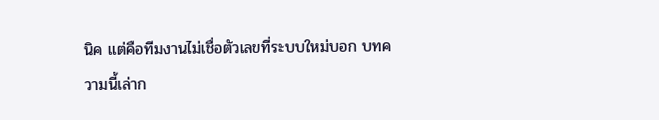นิค แต่คือทีมงานไม่เชื่อตัวเลขที่ระบบใหม่บอก บทความนี้เล่าก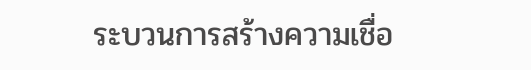ระบวนการสร้างความเชื่อ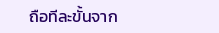ถือทีละขั้นจาก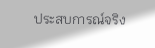ประสบการณ์จริง